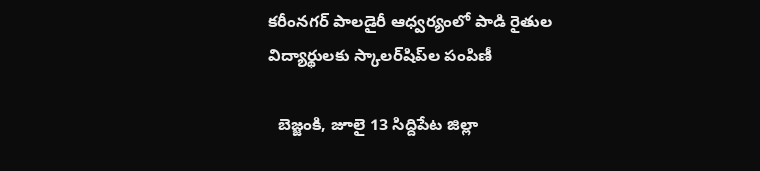కరీంనగర్ పాలడైరీ ఆధ్వర్యంలో పాడి రైతుల విద్యార్థులకు స్కాలర్‌షిప్‌ల పంపిణీ

  బెజ్జంకి, జూలై 13 సిద్దిపేట జిల్లా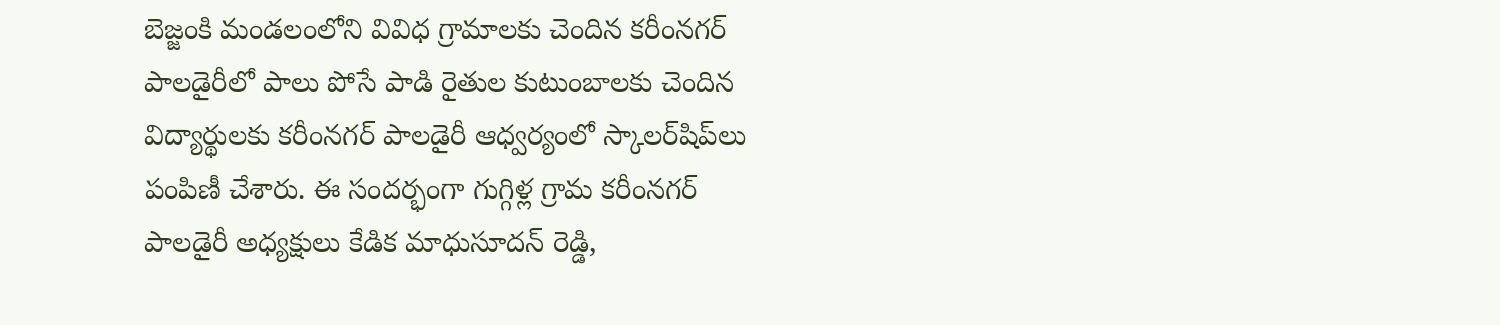బెజ్జంకి మండలంలోని వివిధ గ్రామాలకు చెందిన కరీంనగర్ పాలడైరీలో పాలు పోసే పాడి రైతుల కుటుంబాలకు చెందిన విద్యార్థులకు కరీంనగర్ పాలడైరీ ఆధ్వర్యంలో స్కాలర్‌షిప్‌లు పంపిణీ చేశారు. ఈ సందర్భంగా గుగ్గిళ్ల గ్రామ కరీంనగర్ పాలడైరీ అధ్యక్షులు కేడిక మాధుసూదన్ రెడ్డి,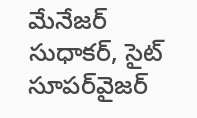మేనేజర్ సుధాకర్, సైట్ సూపర్‌వైజర్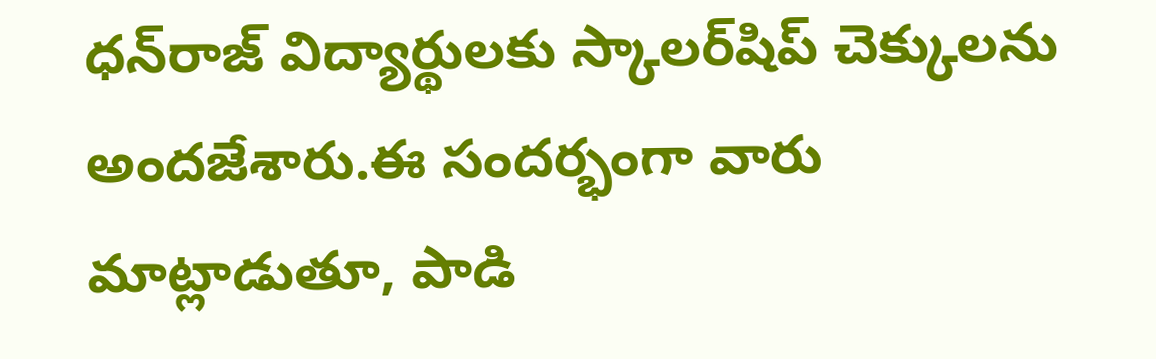ధన్‌రాజ్ విద్యార్థులకు స్కాలర్‌షిప్ చెక్కులను అందజేశారు.ఈ సందర్భంగా వారు మాట్లాడుతూ, పాడి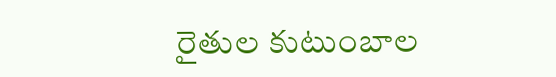రైతుల కుటుంబాల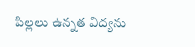పిల్లలు ఉన్నత విద్యను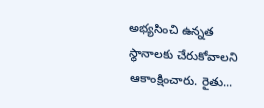అభ్యసించి ఉన్నత స్థానాలకు చేరుకోవాలని ఆకాంక్షించారు. రైతు...